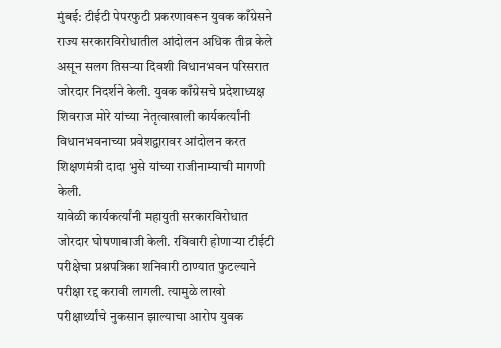मुंबई: टीईटी पेपरफुटी प्रकरणावरून युवक काँग्रेसने राज्य सरकारविरोधातील आंदोलन अधिक तीव्र केले असून सलग तिसऱ्या दिवशी विधानभवन परिसरात जोरदार निदर्शने केली. युवक काँग्रेसचे प्रदेशाध्यक्ष शिवराज मोरे यांच्या नेतृत्वाखाली कार्यकर्त्यांनी विधानभवनाच्या प्रवेशद्वारावर आंदोलन करत शिक्षणमंत्री दादा भुसे यांच्या राजीनाम्याची मागणी केली.
यावेळी कार्यकर्त्यांनी महायुती सरकारविरोधात जोरदार घोषणाबाजी केली. रविवारी होणाऱ्या टीईटी परीक्षेचा प्रश्नपत्रिका शनिवारी ठाण्यात फुटल्याने परीक्षा रद्द करावी लागली. त्यामुळे लाखो परीक्षार्थ्यांचे नुकसान झाल्याचा आरोप युवक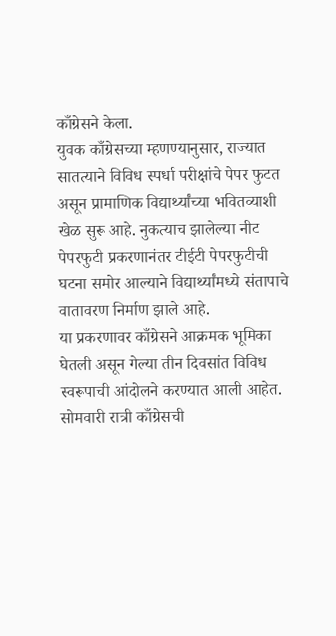काँग्रेसने केला.
युवक काँग्रेसच्या म्हणण्यानुसार, राज्यात सातत्याने विविध स्पर्धा परीक्षांचे पेपर फुटत असून प्रामाणिक विद्यार्थ्यांच्या भवितव्याशी खेळ सुरू आहे. नुकत्याच झालेल्या नीट पेपरफुटी प्रकरणानंतर टीईटी पेपरफुटीची घटना समोर आल्याने विद्यार्थ्यांमध्ये संतापाचे वातावरण निर्माण झाले आहे.
या प्रकरणावर काँग्रेसने आक्रमक भूमिका घेतली असून गेल्या तीन दिवसांत विविध स्वरूपाची आंदोलने करण्यात आली आहेत. सोमवारी रात्री काँग्रेसची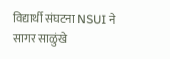विद्यार्थी संघटना NSUI ने सागर साळुंखे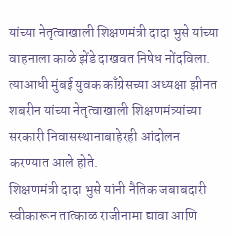यांच्या नेतृत्वाखाली शिक्षणमंत्री दादा भुसे यांच्या वाहनाला काळे झेंडे दाखवत निषेध नोंदविला. त्याआधी मुंबई युवक काँग्रेसच्या अध्यक्षा झीनत शबरीन यांच्या नेतृत्वाखाली शिक्षणमंत्र्यांच्या सरकारी निवासस्थानाबाहेरही आंदोलन करण्यात आले होते.
शिक्षणमंत्री दादा भुसे यांनी नैतिक जबाबदारी स्वीकारून तात्काळ राजीनामा द्यावा आणि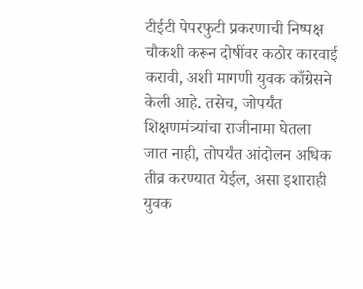टीईटी पेपरफुटी प्रकरणाची निष्पक्ष चौकशी करून दोषींवर कठोर कारवाई करावी, अशी मागणी युवक काँग्रेसने केली आहे. तसेच, जोपर्यंत शिक्षणमंत्र्यांचा राजीनामा घेतला जात नाही, तोपर्यंत आंदोलन अधिक तीव्र करण्यात येईल, असा इशाराही युवक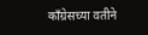काँग्रेसच्या वतीने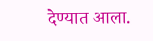देण्यात आला.